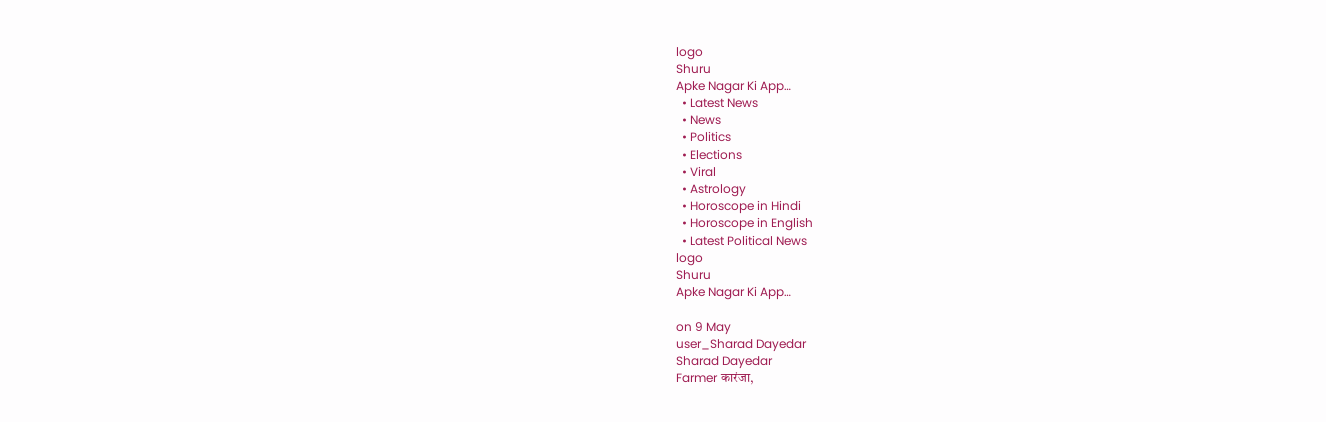logo
Shuru
Apke Nagar Ki App…
  • Latest News
  • News
  • Politics
  • Elections
  • Viral
  • Astrology
  • Horoscope in Hindi
  • Horoscope in English
  • Latest Political News
logo
Shuru
Apke Nagar Ki App…

on 9 May
user_Sharad Dayedar
Sharad Dayedar
Farmer कारंजा,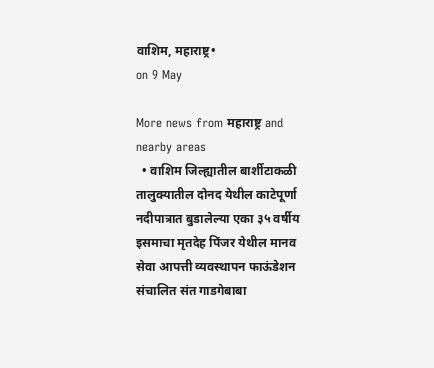वाशिम, महाराष्ट्र•
on 9 May

More news from महाराष्ट्र and nearby areas
  • वाशिम जिल्ह्यातील बार्शीटाकळी तालुक्यातील दोनद येथील काटेपूर्णा नदीपात्रात बुडालेल्या एका ३५ वर्षीय इसमाचा मृतदेह पिंजर येथील मानव सेवा आपत्ती व्यवस्थापन फाऊंडेशन संचालित संत गाडगेबाबा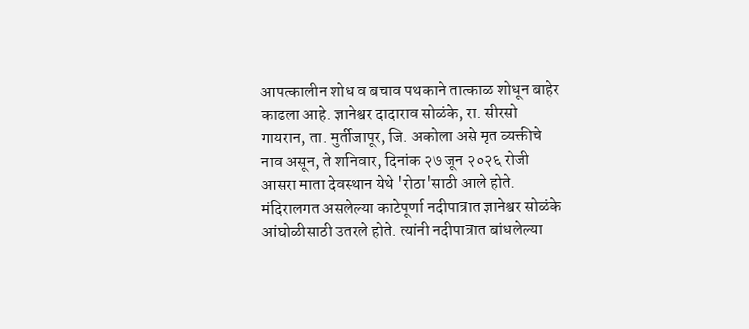आपत्कालीन शोध व बचाव पथकाने तात्काळ शोधून बाहेर काढला आहे. ज्ञानेश्वर दादाराव सोळंके, रा. सीरसो गायरान, ता. मुर्तीजापूर, जि. अकोला असे मृत व्यक्तीचे नाव असून, ते शनिवार, दिनांक २७ जून २०२६ रोजी आसरा माता देवस्थान येथे 'रोठा'साठी आले होते. मंदिरालगत असलेल्या काटेपूर्णा नदीपात्रात ज्ञानेश्वर सोळंके आंघोळीसाठी उतरले होते. त्यांनी नदीपात्रात बांधलेल्या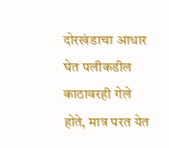दोरखंडाचा आधार घेत पलीकडील काठावरही गेले होते, मात्र परत येत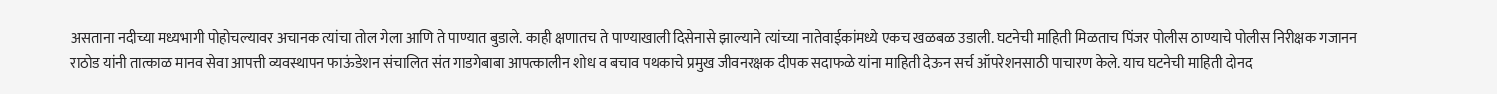असताना नदीच्या मध्यभागी पोहोचल्यावर अचानक त्यांचा तोल गेला आणि ते पाण्यात बुडाले. काही क्षणातच ते पाण्याखाली दिसेनासे झाल्याने त्यांच्या नातेवाईकांमध्ये एकच खळबळ उडाली. घटनेची माहिती मिळताच पिंजर पोलीस ठाण्याचे पोलीस निरीक्षक गजानन राठोड यांनी तात्काळ मानव सेवा आपत्ती व्यवस्थापन फाऊंडेशन संचालित संत गाडगेबाबा आपत्कालीन शोध व बचाव पथकाचे प्रमुख जीवनरक्षक दीपक सदाफळे यांना माहिती देऊन सर्च ऑपरेशनसाठी पाचारण केले. याच घटनेची माहिती दोनद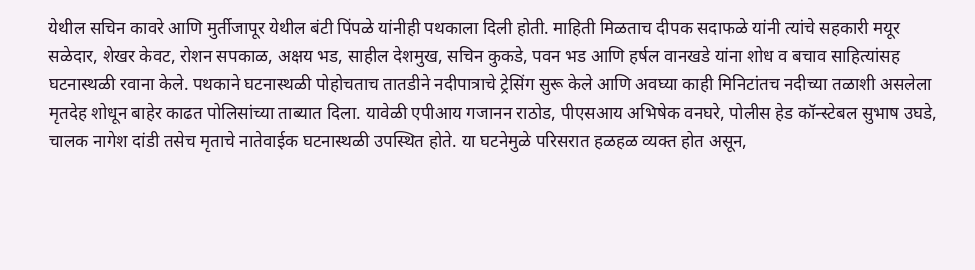येथील सचिन कावरे आणि मुर्तीजापूर येथील बंटी पिंपळे यांनीही पथकाला दिली होती. माहिती मिळताच दीपक सदाफळे यांनी त्यांचे सहकारी मयूर सळेदार, शेखर केवट, रोशन सपकाळ, अक्षय भड, साहील देशमुख, सचिन कुकडे, पवन भड आणि हर्षल वानखडे यांना शोध व बचाव साहित्यांसह घटनास्थळी रवाना केले. पथकाने घटनास्थळी पोहोचताच तातडीने नदीपात्राचे ट्रेसिंग सुरू केले आणि अवघ्या काही मिनिटांतच नदीच्या तळाशी असलेला मृतदेह शोधून बाहेर काढत पोलिसांच्या ताब्यात दिला. यावेळी एपीआय गजानन राठोड, पीएसआय अभिषेक वनघरे, पोलीस हेड कॉन्स्टेबल सुभाष उघडे, चालक नागेश दांडी तसेच मृताचे नातेवाईक घटनास्थळी उपस्थित होते. या घटनेमुळे परिसरात हळहळ व्यक्त होत असून,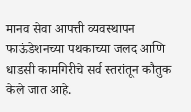मानव सेवा आपत्ती व्यवस्थापन फाऊंडेशनच्या पथकाच्या जलद आणि धाडसी कामगिरीचे सर्व स्तरांतून कौतुक केले जात आहे.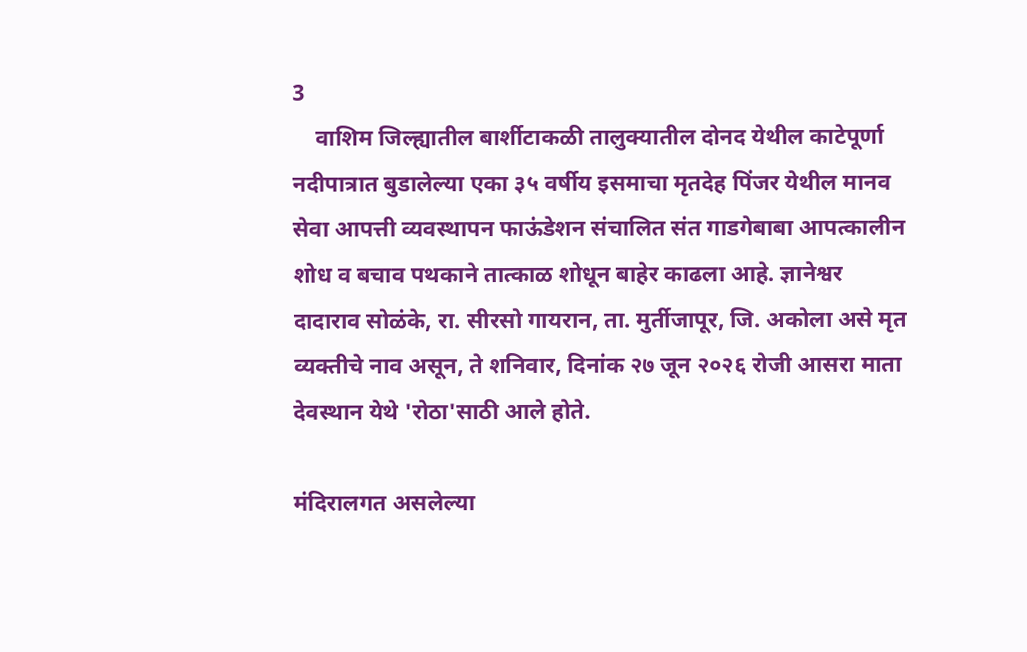3
    वाशिम जिल्ह्यातील बार्शीटाकळी तालुक्यातील दोनद येथील काटेपूर्णा नदीपात्रात बुडालेल्या एका ३५ वर्षीय इसमाचा मृतदेह पिंजर येथील मानव सेवा आपत्ती व्यवस्थापन फाऊंडेशन संचालित संत गाडगेबाबा आपत्कालीन शोध व बचाव पथकाने तात्काळ शोधून बाहेर काढला आहे. ज्ञानेश्वर दादाराव सोळंके, रा. सीरसो गायरान, ता. मुर्तीजापूर, जि. अकोला असे मृत व्यक्तीचे नाव असून, ते शनिवार, दिनांक २७ जून २०२६ रोजी आसरा माता देवस्थान येथे 'रोठा'साठी आले होते.

मंदिरालगत असलेल्या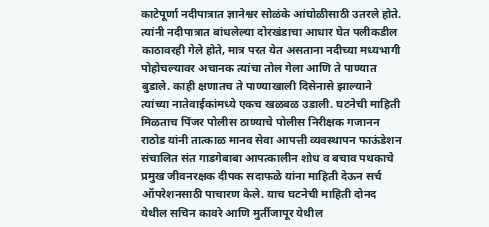काटेपूर्णा नदीपात्रात ज्ञानेश्वर सोळंके आंघोळीसाठी उतरले होते. त्यांनी नदीपात्रात बांधलेल्या दोरखंडाचा आधार घेत पलीकडील काठावरही गेले होते, मात्र परत येत असताना नदीच्या मध्यभागी पोहोचल्यावर अचानक त्यांचा तोल गेला आणि ते पाण्यात बुडाले. काही क्षणातच ते पाण्याखाली दिसेनासे झाल्याने त्यांच्या नातेवाईकांमध्ये एकच खळबळ उडाली. घटनेची माहिती मिळताच पिंजर पोलीस ठाण्याचे पोलीस निरीक्षक गजानन राठोड यांनी तात्काळ मानव सेवा आपत्ती व्यवस्थापन फाऊंडेशन संचालित संत गाडगेबाबा आपत्कालीन शोध व बचाव पथकाचे प्रमुख जीवनरक्षक दीपक सदाफळे यांना माहिती देऊन सर्च ऑपरेशनसाठी पाचारण केले. याच घटनेची माहिती दोनद येथील सचिन कावरे आणि मुर्तीजापूर येथील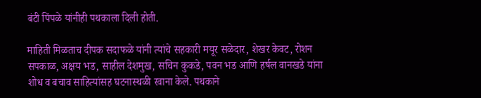बंटी पिंपळे यांनीही पथकाला दिली होती.

माहिती मिळताच दीपक सदाफळे यांनी त्यांचे सहकारी मयूर सळेदार, शेखर केवट, रोशन सपकाळ, अक्षय भड, साहील देशमुख, सचिन कुकडे, पवन भड आणि हर्षल वानखडे यांना शोध व बचाव साहित्यांसह घटनास्थळी रवाना केले. पथकाने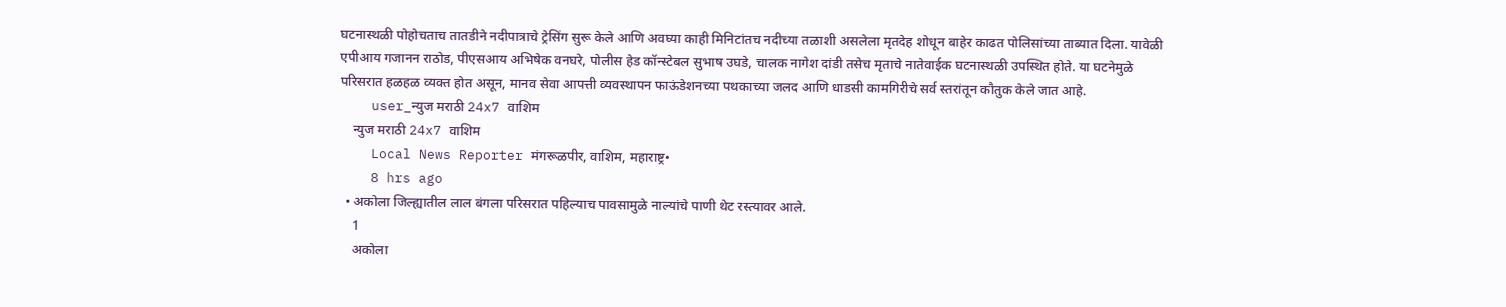घटनास्थळी पोहोचताच तातडीने नदीपात्राचे ट्रेसिंग सुरू केले आणि अवघ्या काही मिनिटांतच नदीच्या तळाशी असलेला मृतदेह शोधून बाहेर काढत पोलिसांच्या ताब्यात दिला. यावेळी एपीआय गजानन राठोड, पीएसआय अभिषेक वनघरे, पोलीस हेड कॉन्स्टेबल सुभाष उघडे, चालक नागेश दांडी तसेच मृताचे नातेवाईक घटनास्थळी उपस्थित होते. या घटनेमुळे परिसरात हळहळ व्यक्त होत असून, मानव सेवा आपत्ती व्यवस्थापन फाऊंडेशनच्या पथकाच्या जलद आणि धाडसी कामगिरीचे सर्व स्तरांतून कौतुक केले जात आहे.
    user_न्युज मराठी 24x7 वाशिम
    न्युज मराठी 24x7 वाशिम
    Local News Reporter मंगरूळपीर, वाशिम, महाराष्ट्र•
    8 hrs ago
  • अकोला जिल्ह्यातील लाल बंगला परिसरात पहिल्याच पावसामुळे नाल्यांचे पाणी थेट रस्त्यावर आले.
    1
    अकोला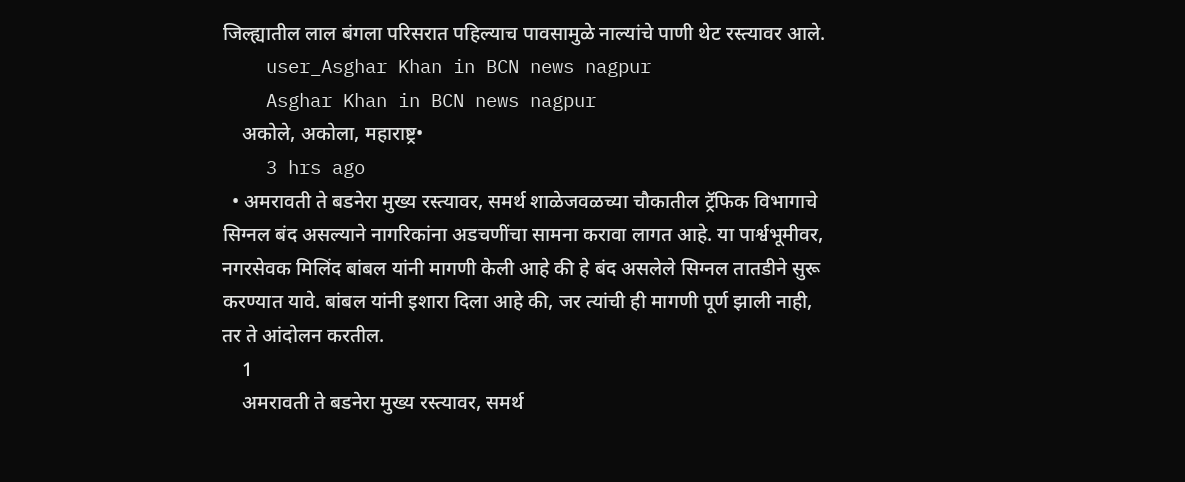जिल्ह्यातील लाल बंगला परिसरात पहिल्याच पावसामुळे नाल्यांचे पाणी थेट रस्त्यावर आले.
    user_Asghar Khan in BCN news nagpur
    Asghar Khan in BCN news nagpur
    अकोले, अकोला, महाराष्ट्र•
    3 hrs ago
  • अमरावती ते बडनेरा मुख्य रस्त्यावर, समर्थ शाळेजवळच्या चौकातील ट्रॅफिक विभागाचे सिग्नल बंद असल्याने नागरिकांना अडचणींचा सामना करावा लागत आहे. या पार्श्वभूमीवर, नगरसेवक मिलिंद बांबल यांनी मागणी केली आहे की हे बंद असलेले सिग्नल तातडीने सुरू करण्यात यावे. बांबल यांनी इशारा दिला आहे की, जर त्यांची ही मागणी पूर्ण झाली नाही, तर ते आंदोलन करतील.
    1
    अमरावती ते बडनेरा मुख्य रस्त्यावर, समर्थ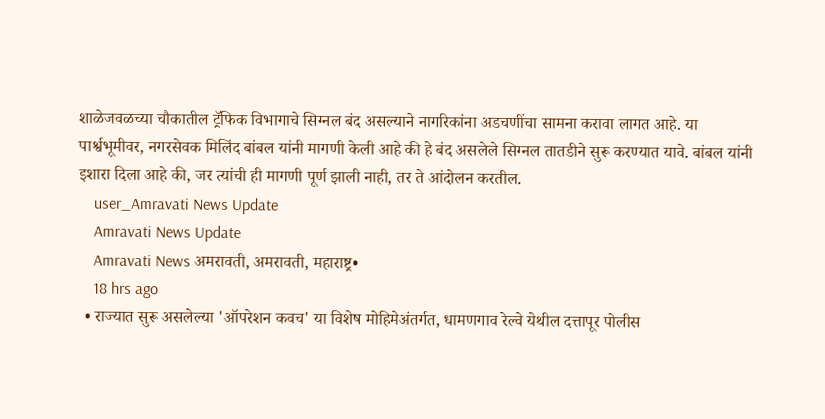शाळेजवळच्या चौकातील ट्रॅफिक विभागाचे सिग्नल बंद असल्याने नागरिकांना अडचणींचा सामना करावा लागत आहे. या पार्श्वभूमीवर, नगरसेवक मिलिंद बांबल यांनी मागणी केली आहे की हे बंद असलेले सिग्नल तातडीने सुरू करण्यात यावे. बांबल यांनी इशारा दिला आहे की, जर त्यांची ही मागणी पूर्ण झाली नाही, तर ते आंदोलन करतील.
    user_Amravati News Update
    Amravati News Update
    Amravati News अमरावती, अमरावती, महाराष्ट्र•
    18 hrs ago
  • राज्यात सुरू असलेल्या 'ऑपरेशन कवच' या विशेष मोहिमेअंतर्गत, धामणगाव रेल्वे येथील दत्तापूर पोलीस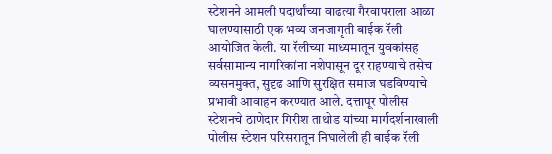स्टेशनने आमली पदार्थांच्या वाढत्या गैरवापराला आळा घालण्यासाठी एक भव्य जनजागृती बाईक रॅली आयोजित केली. या रॅलीच्या माध्यमातून युवकांसह सर्वसामान्य नागरिकांना नशेपासून दूर राहण्याचे तसेच व्यसनमुक्त, सुदृढ आणि सुरक्षित समाज घडविण्याचे प्रभावी आवाहन करण्यात आले. दत्तापूर पोलीस स्टेशनचे ठाणेदार गिरीश ताथोड यांच्या मार्गदर्शनाखाली पोलीस स्टेशन परिसरातून निघालेली ही बाईक रॅली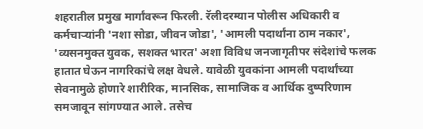शहरातील प्रमुख मार्गांवरून फिरली. रॅलीदरम्यान पोलीस अधिकारी व कर्मचाऱ्यांनी 'नशा सोडा, जीवन जोडा', 'आमली पदार्थांना ठाम नकार', 'व्यसनमुक्त युवक, सशक्त भारत' अशा विविध जनजागृतीपर संदेशांचे फलक हातात घेऊन नागरिकांचे लक्ष वेधले. यावेळी युवकांना आमली पदार्थांच्या सेवनामुळे होणारे शारीरिक, मानसिक, सामाजिक व आर्थिक दुष्परिणाम समजावून सांगण्यात आले. तसेच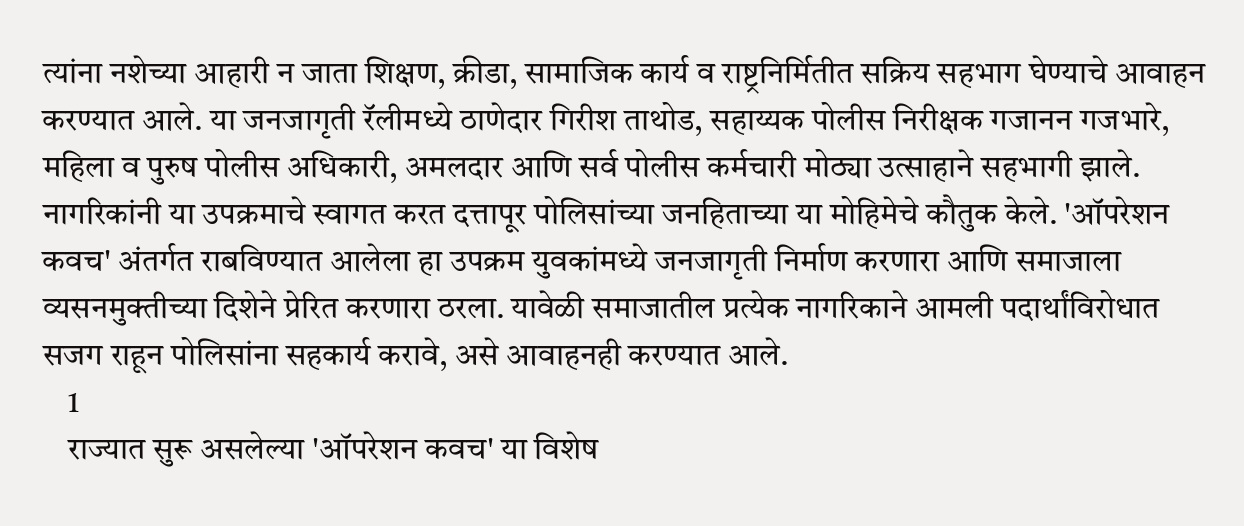त्यांना नशेच्या आहारी न जाता शिक्षण, क्रीडा, सामाजिक कार्य व राष्ट्रनिर्मितीत सक्रिय सहभाग घेण्याचे आवाहन करण्यात आले. या जनजागृती रॅलीमध्ये ठाणेदार गिरीश ताथोड, सहाय्यक पोलीस निरीक्षक गजानन गजभारे, महिला व पुरुष पोलीस अधिकारी, अमलदार आणि सर्व पोलीस कर्मचारी मोठ्या उत्साहाने सहभागी झाले. नागरिकांनी या उपक्रमाचे स्वागत करत दत्तापूर पोलिसांच्या जनहिताच्या या मोहिमेचे कौतुक केले. 'ऑपरेशन कवच' अंतर्गत राबविण्यात आलेला हा उपक्रम युवकांमध्ये जनजागृती निर्माण करणारा आणि समाजाला व्यसनमुक्तीच्या दिशेने प्रेरित करणारा ठरला. यावेळी समाजातील प्रत्येक नागरिकाने आमली पदार्थांविरोधात सजग राहून पोलिसांना सहकार्य करावे, असे आवाहनही करण्यात आले.
    1
    राज्यात सुरू असलेल्या 'ऑपरेशन कवच' या विशेष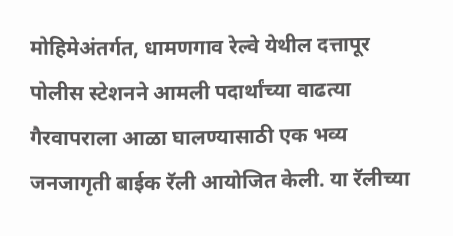मोहिमेअंतर्गत, धामणगाव रेल्वे येथील दत्तापूर पोलीस स्टेशनने आमली पदार्थांच्या वाढत्या गैरवापराला आळा घालण्यासाठी एक भव्य जनजागृती बाईक रॅली आयोजित केली. या रॅलीच्या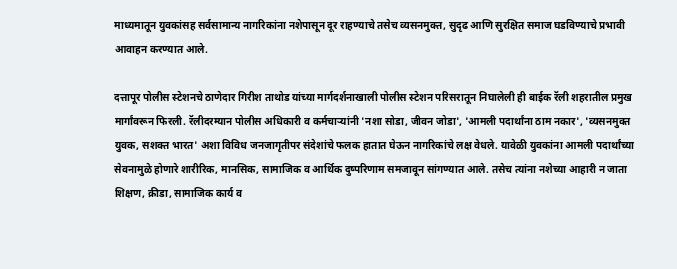माध्यमातून युवकांसह सर्वसामान्य नागरिकांना नशेपासून दूर राहण्याचे तसेच व्यसनमुक्त, सुदृढ आणि सुरक्षित समाज घडविण्याचे प्रभावी आवाहन करण्यात आले.

दत्तापूर पोलीस स्टेशनचे ठाणेदार गिरीश ताथोड यांच्या मार्गदर्शनाखाली पोलीस स्टेशन परिसरातून निघालेली ही बाईक रॅली शहरातील प्रमुख मार्गांवरून फिरली. रॅलीदरम्यान पोलीस अधिकारी व कर्मचाऱ्यांनी 'नशा सोडा, जीवन जोडा', 'आमली पदार्थांना ठाम नकार', 'व्यसनमुक्त युवक, सशक्त भारत' अशा विविध जनजागृतीपर संदेशांचे फलक हातात घेऊन नागरिकांचे लक्ष वेधले. यावेळी युवकांना आमली पदार्थांच्या सेवनामुळे होणारे शारीरिक, मानसिक, सामाजिक व आर्थिक दुष्परिणाम समजावून सांगण्यात आले. तसेच त्यांना नशेच्या आहारी न जाता शिक्षण, क्रीडा, सामाजिक कार्य व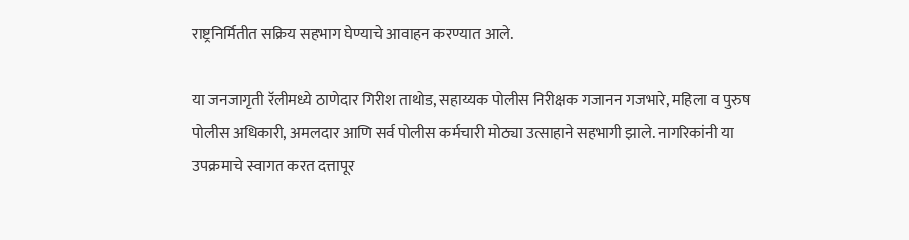राष्ट्रनिर्मितीत सक्रिय सहभाग घेण्याचे आवाहन करण्यात आले.

या जनजागृती रॅलीमध्ये ठाणेदार गिरीश ताथोड, सहाय्यक पोलीस निरीक्षक गजानन गजभारे, महिला व पुरुष पोलीस अधिकारी, अमलदार आणि सर्व पोलीस कर्मचारी मोठ्या उत्साहाने सहभागी झाले. नागरिकांनी या उपक्रमाचे स्वागत करत दत्तापूर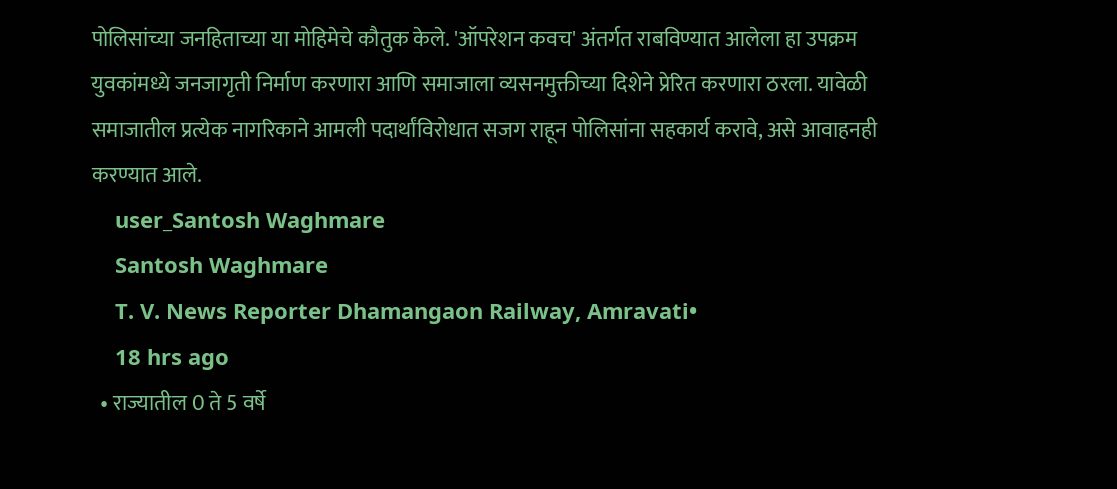पोलिसांच्या जनहिताच्या या मोहिमेचे कौतुक केले. 'ऑपरेशन कवच' अंतर्गत राबविण्यात आलेला हा उपक्रम युवकांमध्ये जनजागृती निर्माण करणारा आणि समाजाला व्यसनमुक्तीच्या दिशेने प्रेरित करणारा ठरला. यावेळी समाजातील प्रत्येक नागरिकाने आमली पदार्थांविरोधात सजग राहून पोलिसांना सहकार्य करावे, असे आवाहनही करण्यात आले.
    user_Santosh Waghmare
    Santosh Waghmare
    T. V. News Reporter Dhamangaon Railway, Amravati•
    18 hrs ago
  • राज्यातील 0 ते 5 वर्षे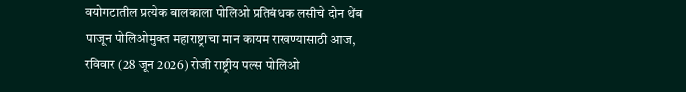वयोगटातील प्रत्येक बालकाला पोलिओ प्रतिबंधक लसीचे दोन थेंब पाजून पोलिओमुक्त महाराष्ट्राचा मान कायम राखण्यासाठी आज, रविवार (28 जून 2026) रोजी राष्ट्रीय पल्स पोलिओ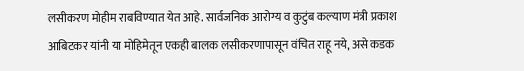लसीकरण मोहीम राबविण्यात येत आहे. सार्वजनिक आरोग्य व कुटुंब कल्याण मंत्री प्रकाश आबिटकर यांनी या मोहिमेतून एकही बालक लसीकरणापासून वंचित राहू नये, असे कडक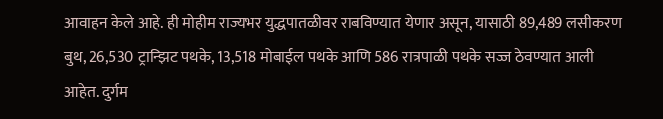आवाहन केले आहे. ही मोहीम राज्यभर युद्धपातळीवर राबविण्यात येणार असून, यासाठी 89,489 लसीकरण बुथ, 26,530 ट्रान्झिट पथके, 13,518 मोबाईल पथके आणि 586 रात्रपाळी पथके सज्ज ठेवण्यात आली आहेत. दुर्गम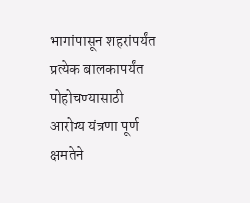भागांपासून शहरांपर्यंत प्रत्येक बालकापर्यंत पोहोचण्यासाठी आरोग्य यंत्रणा पूर्ण क्षमतेने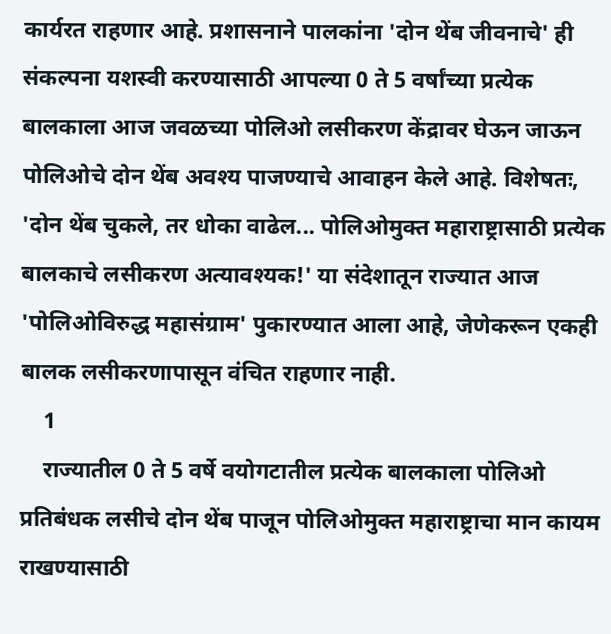कार्यरत राहणार आहे. प्रशासनाने पालकांना 'दोन थेंब जीवनाचे' ही संकल्पना यशस्वी करण्यासाठी आपल्या 0 ते 5 वर्षांच्या प्रत्येक बालकाला आज जवळच्या पोलिओ लसीकरण केंद्रावर घेऊन जाऊन पोलिओचे दोन थेंब अवश्य पाजण्याचे आवाहन केले आहे. विशेषतः, 'दोन थेंब चुकले, तर धोका वाढेल... पोलिओमुक्त महाराष्ट्रासाठी प्रत्येक बालकाचे लसीकरण अत्यावश्यक!' या संदेशातून राज्यात आज 'पोलिओविरुद्ध महासंग्राम' पुकारण्यात आला आहे, जेणेकरून एकही बालक लसीकरणापासून वंचित राहणार नाही.
    1
    राज्यातील 0 ते 5 वर्षे वयोगटातील प्रत्येक बालकाला पोलिओ प्रतिबंधक लसीचे दोन थेंब पाजून पोलिओमुक्त महाराष्ट्राचा मान कायम राखण्यासाठी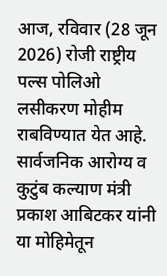आज, रविवार (28 जून 2026) रोजी राष्ट्रीय पल्स पोलिओ लसीकरण मोहीम राबविण्यात येत आहे. सार्वजनिक आरोग्य व कुटुंब कल्याण मंत्री प्रकाश आबिटकर यांनी या मोहिमेतून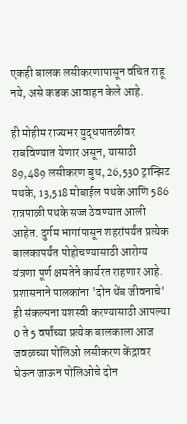एकही बालक लसीकरणापासून वंचित राहू नये, असे कडक आवाहन केले आहे.

ही मोहीम राज्यभर युद्धपातळीवर राबविण्यात येणार असून, यासाठी 89,489 लसीकरण बुथ, 26,530 ट्रान्झिट पथके, 13,518 मोबाईल पथके आणि 586 रात्रपाळी पथके सज्ज ठेवण्यात आली आहेत. दुर्गम भागांपासून शहरांपर्यंत प्रत्येक बालकापर्यंत पोहोचण्यासाठी आरोग्य यंत्रणा पूर्ण क्षमतेने कार्यरत राहणार आहे. प्रशासनाने पालकांना 'दोन थेंब जीवनाचे' ही संकल्पना यशस्वी करण्यासाठी आपल्या 0 ते 5 वर्षांच्या प्रत्येक बालकाला आज जवळच्या पोलिओ लसीकरण केंद्रावर घेऊन जाऊन पोलिओचे दोन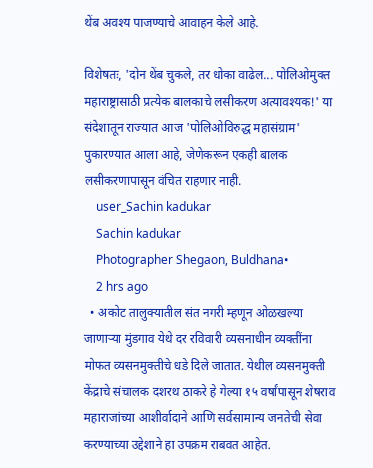थेंब अवश्य पाजण्याचे आवाहन केले आहे.

विशेषतः, 'दोन थेंब चुकले, तर धोका वाढेल... पोलिओमुक्त महाराष्ट्रासाठी प्रत्येक बालकाचे लसीकरण अत्यावश्यक!' या संदेशातून राज्यात आज 'पोलिओविरुद्ध महासंग्राम' पुकारण्यात आला आहे, जेणेकरून एकही बालक लसीकरणापासून वंचित राहणार नाही.
    user_Sachin kadukar
    Sachin kadukar
    Photographer Shegaon, Buldhana•
    2 hrs ago
  • अकोट तालुक्यातील संत नगरी म्हणून ओळखल्या जाणाऱ्या मुंडगाव येथे दर रविवारी व्यसनाधीन व्यक्तींना मोफत व्यसनमुक्तीचे धडे दिले जातात. येथील व्यसनमुक्ती केंद्राचे संचालक दशरथ ठाकरे हे गेल्या १५ वर्षांपासून शेषराव महाराजांच्या आशीर्वादाने आणि सर्वसामान्य जनतेची सेवा करण्याच्या उद्देशाने हा उपक्रम राबवत आहेत.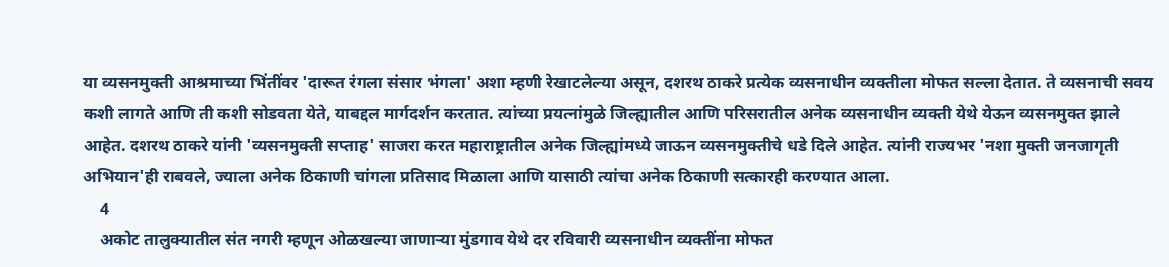या व्यसनमुक्ती आश्रमाच्या भिंतींवर 'दारूत रंगला संसार भंगला' अशा म्हणी रेखाटलेल्या असून, दशरथ ठाकरे प्रत्येक व्यसनाधीन व्यक्तीला मोफत सल्ला देतात. ते व्यसनाची सवय कशी लागते आणि ती कशी सोडवता येते, याबद्दल मार्गदर्शन करतात. त्यांच्या प्रयत्नांमुळे जिल्ह्यातील आणि परिसरातील अनेक व्यसनाधीन व्यक्ती येथे येऊन व्यसनमुक्त झाले आहेत. दशरथ ठाकरे यांनी 'व्यसनमुक्ती सप्ताह' साजरा करत महाराष्ट्रातील अनेक जिल्ह्यांमध्ये जाऊन व्यसनमुक्तीचे धडे दिले आहेत. त्यांनी राज्यभर 'नशा मुक्ती जनजागृती अभियान'ही राबवले, ज्याला अनेक ठिकाणी चांगला प्रतिसाद मिळाला आणि यासाठी त्यांचा अनेक ठिकाणी सत्कारही करण्यात आला.
    4
    अकोट तालुक्यातील संत नगरी म्हणून ओळखल्या जाणाऱ्या मुंडगाव येथे दर रविवारी व्यसनाधीन व्यक्तींना मोफत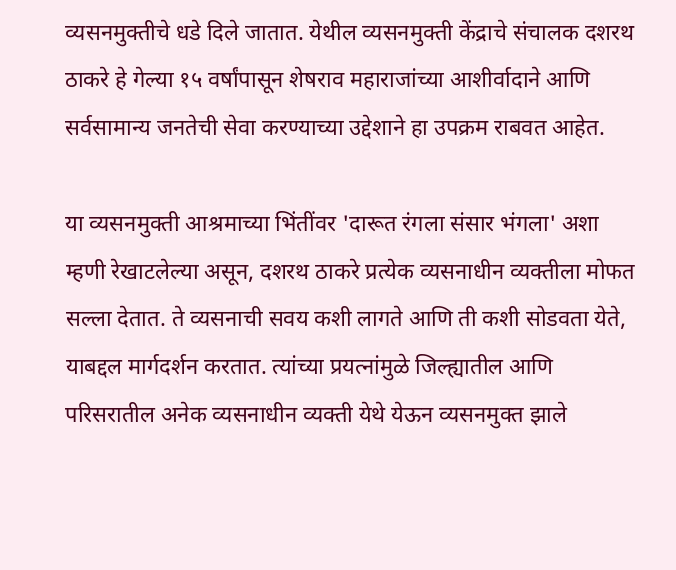व्यसनमुक्तीचे धडे दिले जातात. येथील व्यसनमुक्ती केंद्राचे संचालक दशरथ ठाकरे हे गेल्या १५ वर्षांपासून शेषराव महाराजांच्या आशीर्वादाने आणि सर्वसामान्य जनतेची सेवा करण्याच्या उद्देशाने हा उपक्रम राबवत आहेत.

या व्यसनमुक्ती आश्रमाच्या भिंतींवर 'दारूत रंगला संसार भंगला' अशा म्हणी रेखाटलेल्या असून, दशरथ ठाकरे प्रत्येक व्यसनाधीन व्यक्तीला मोफत सल्ला देतात. ते व्यसनाची सवय कशी लागते आणि ती कशी सोडवता येते, याबद्दल मार्गदर्शन करतात. त्यांच्या प्रयत्नांमुळे जिल्ह्यातील आणि परिसरातील अनेक व्यसनाधीन व्यक्ती येथे येऊन व्यसनमुक्त झाले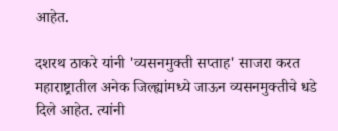आहेत.

दशरथ ठाकरे यांनी 'व्यसनमुक्ती सप्ताह' साजरा करत महाराष्ट्रातील अनेक जिल्ह्यांमध्ये जाऊन व्यसनमुक्तीचे धडे दिले आहेत. त्यांनी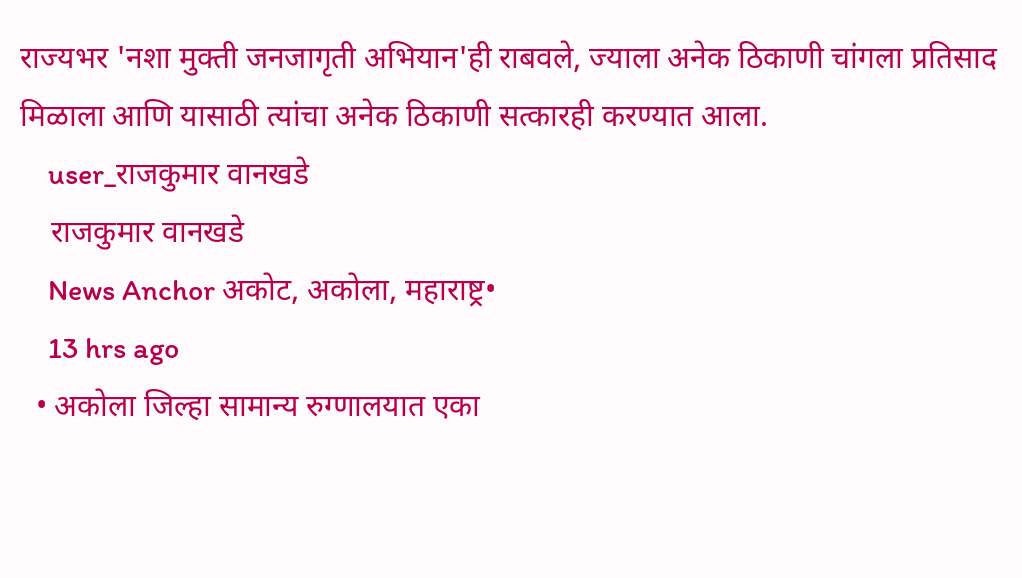राज्यभर 'नशा मुक्ती जनजागृती अभियान'ही राबवले, ज्याला अनेक ठिकाणी चांगला प्रतिसाद मिळाला आणि यासाठी त्यांचा अनेक ठिकाणी सत्कारही करण्यात आला.
    user_राजकुमार वानखडे
    राजकुमार वानखडे
    News Anchor अकोट, अकोला, महाराष्ट्र•
    13 hrs ago
  • अकोला जिल्हा सामान्य रुग्णालयात एका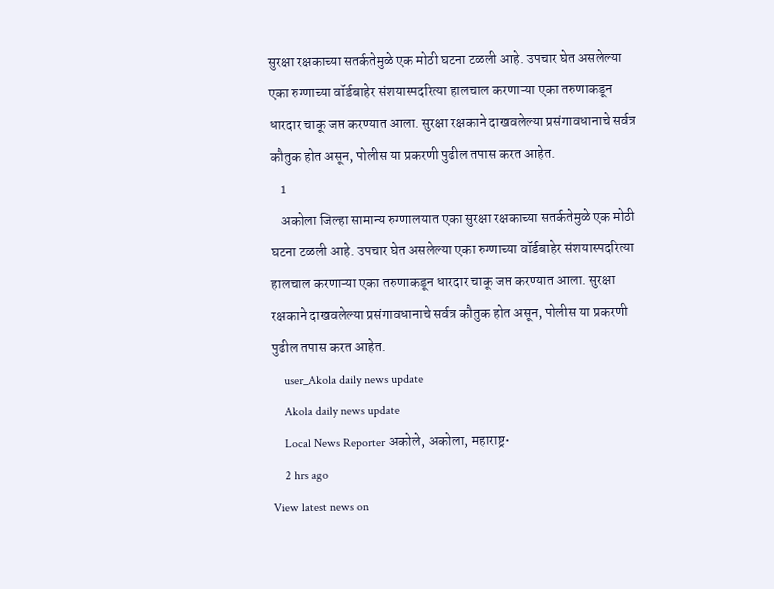सुरक्षा रक्षकाच्या सतर्कतेमुळे एक मोठी घटना टळली आहे. उपचार घेत असलेल्या एका रुग्णाच्या वॉर्डबाहेर संशयास्पदरित्या हालचाल करणाऱ्या एका तरुणाकडून धारदार चाकू जप्त करण्यात आला. सुरक्षा रक्षकाने दाखवलेल्या प्रसंगावधानाचे सर्वत्र कौतुक होत असून, पोलीस या प्रकरणी पुढील तपास करत आहेत.
    1
    अकोला जिल्हा सामान्य रुग्णालयात एका सुरक्षा रक्षकाच्या सतर्कतेमुळे एक मोठी घटना टळली आहे. उपचार घेत असलेल्या एका रुग्णाच्या वॉर्डबाहेर संशयास्पदरित्या हालचाल करणाऱ्या एका तरुणाकडून धारदार चाकू जप्त करण्यात आला. सुरक्षा रक्षकाने दाखवलेल्या प्रसंगावधानाचे सर्वत्र कौतुक होत असून, पोलीस या प्रकरणी पुढील तपास करत आहेत.
    user_Akola daily news update
    Akola daily news update
    Local News Reporter अकोले, अकोला, महाराष्ट्र•
    2 hrs ago
View latest news on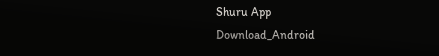Shuru App
Download_Android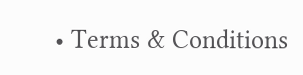• Terms & Conditions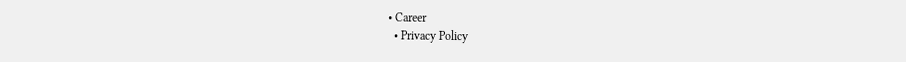• Career
  • Privacy Policy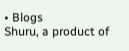• Blogs
Shuru, a product of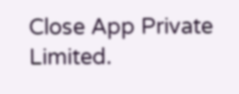Close App Private Limited.